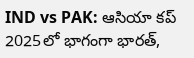IND vs PAK: ఆసియా కప్ 2025లో భాగంగా భారత్,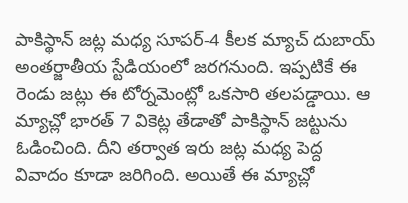పాకిస్థాన్ జట్ల మధ్య సూపర్-4 కీలక మ్యాచ్ దుబాయ్ అంతర్జాతీయ స్టేడియంలో జరగనుంది. ఇప్పటికే ఈ రెండు జట్లు ఈ టోర్నమెంట్లో ఒకసారి తలపడ్డాయి. ఆ మ్యాచ్లో భారత్ 7 వికెట్ల తేడాతో పాకిస్థాన్ జట్టును ఓడించింది. దీని తర్వాత ఇరు జట్ల మధ్య పెద్ద వివాదం కూడా జరిగింది. అయితే ఈ మ్యాచ్లో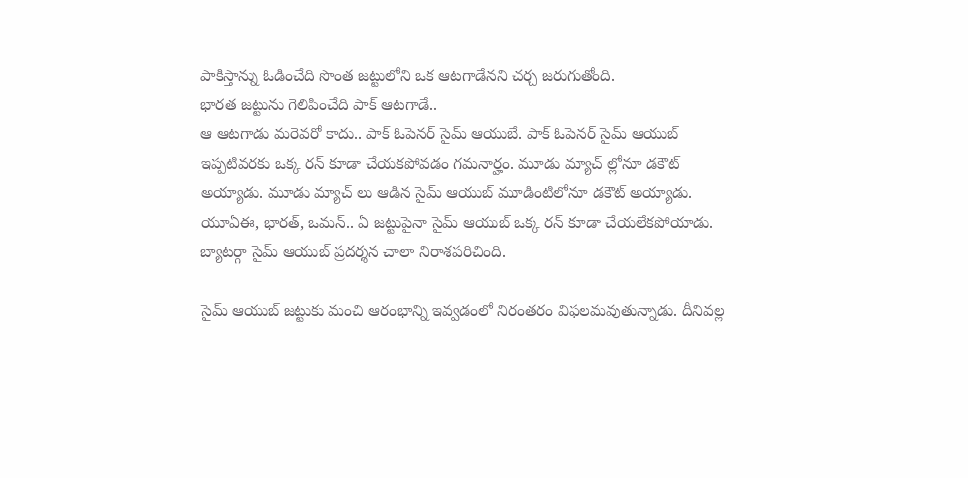పాకిస్తాన్ను ఓడించేది సొంత జట్టులోని ఒక ఆటగాడేనని చర్చ జరుగుతోంది.
భారత జట్టును గెలిపించేది పాక్ ఆటగాడే..
ఆ ఆటగాడు మరెవరో కాదు.. పాక్ ఓపెనర్ సైమ్ ఆయుబే. పాక్ ఓపెనర్ సైమ్ ఆయుబ్ ఇప్పటివరకు ఒక్క రన్ కూడా చేయకపోవడం గమనార్హం. మూడు మ్యాచ్ ల్లోనూ డకౌట్ అయ్యాడు. మూడు మ్యాచ్ లు ఆడిన సైమ్ ఆయుబ్ మూడింటిలోనూ డకౌట్ అయ్యాడు. యూఏఈ, భారత్, ఒమన్.. ఏ జట్టుపైనా సైమ్ ఆయుబ్ ఒక్క రన్ కూడా చేయలేకపోయాడు. బ్యాటర్గా సైమ్ ఆయుబ్ ప్రదర్శన చాలా నిరాశపరిచింది.

సైమ్ ఆయుబ్ జట్టుకు మంచి ఆరంభాన్ని ఇవ్వడంలో నిరంతరం విఫలమవుతున్నాడు. దీనివల్ల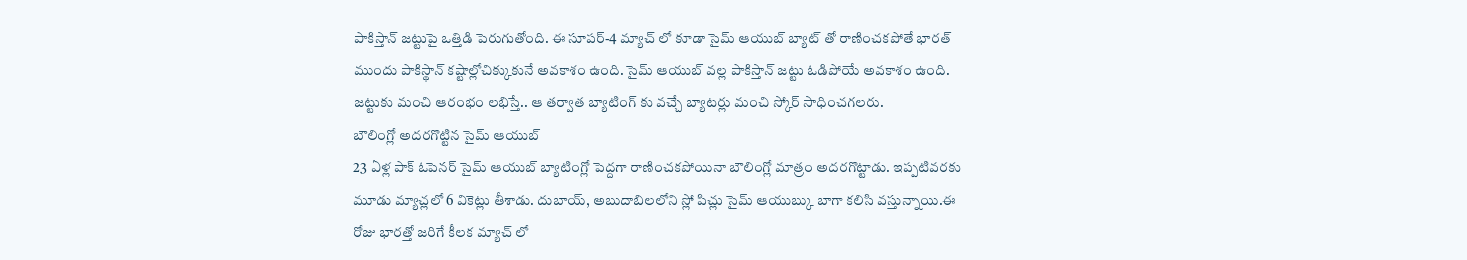పాకిస్తాన్ జట్టుపై ఒత్తిడి పెరుగుతోంది. ఈ సూపర్-4 మ్యాచ్ లో కూడా సైమ్ ఆయుబ్ బ్యాట్ తో రాణించకపోతే భారత్ ముందు పాకిస్థాన్ కష్టాల్లోచిక్కుకునే అవకాశం ఉంది. సైమ్ ఆయుబ్ వల్ల పాకిస్తాన్ జట్టు ఓడిపోయే అవకాశం ఉంది. జట్టుకు మంచి ఆరంభం లభిస్తే.. ఆ తర్వాత బ్యాటింగ్ కు వచ్చే బ్యాటర్లు మంచి స్కోర్ సాధించగలరు.
బౌలింగ్లో అదరగొట్టిన సైమ్ ఆయుబ్
23 ఏళ్ల పాక్ ఓపెనర్ సైమ్ ఆయుబ్ బ్యాటింగ్లో పెద్దగా రాణించకపోయినా బౌలింగ్లో మాత్రం అదరగొట్టాడు. ఇప్పటివరకు మూడు మ్యాచ్లలో 6 వికెట్లు తీశాడు. దుబాయ్, అబుదాబిలలోని స్లో పిచ్లు సైమ్ ఆయుబ్కు బాగా కలిసి వస్తున్నాయి.ఈ రోజు భారత్తో జరిగే కీలక మ్యాచ్ లో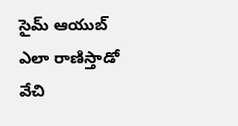సైమ్ ఆయుబ్ ఎలా రాణిస్తాడో వేచి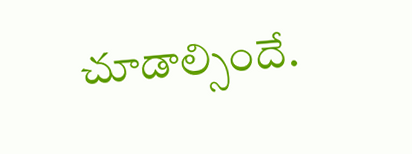చూడాల్సిందే.